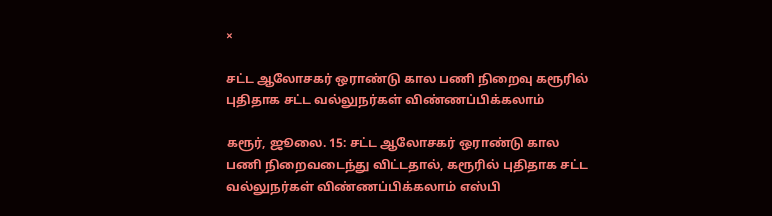×

சட்ட ஆலோசகர் ஒராண்டு கால பணி நிறைவு கரூரில் புதிதாக சட்ட வல்லுநர்கள் விண்ணப்பிக்கலாம்

கரூர், ஜூலை. 15: சட்ட ஆலோசகர் ஒராண்டு கால பணி நிறைவடைந்து விட்டதால், கரூரில் புதிதாக சட்ட வல்லுநர்கள் விண்ணப்பிக்கலாம் எஸ்பி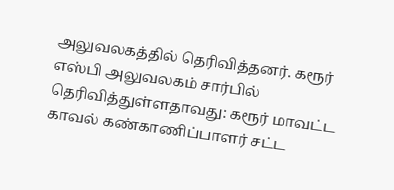அலுவலகத்தில் தெரிவித்தனர். கரூர் எஸ்பி அலுவலகம் சார்பில் தெரிவித்துள்ளதாவது: கரூர் மாவட்ட காவல் கண்காணிப்பாளர் சட்ட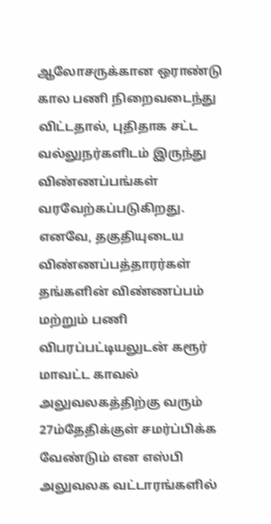ஆலோசருக்கான ஒராண்டு கால பணி நிறைவடைந்து விட்டதால், புதிதாக சட்ட வல்லுநர்களிடம் இருந்து விண்ணப்பங்கள் வரவேற்கப்படுகிறது. எனவே, தகுதியுடைய விண்ணப்பத்தாரர்கள் தங்களின் விண்ணப்பம் மற்றும் பணி விபரப்பட்டியலுடன் கரூர் மாவட்ட காவல் அலுவலகத்திற்கு வரும் 27ம்தேதிக்குள் சமர்ப்பிக்க வேண்டும் என எஸ்பி அலுவலக வட்டாரங்களில்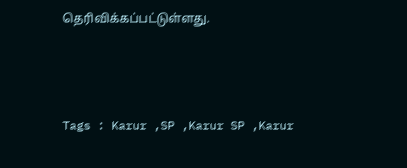தெரிவிக்கப்பட்டுள்ளது.



Tags : Karur ,SP ,Karur SP ,Karur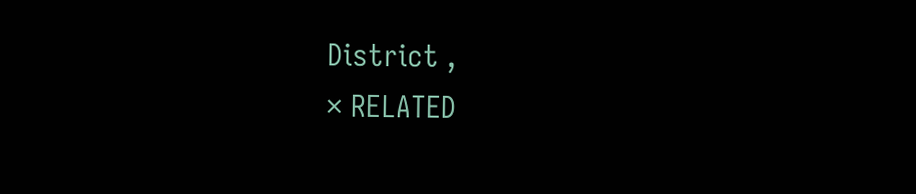District ,
× RELATED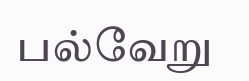பல்வேறு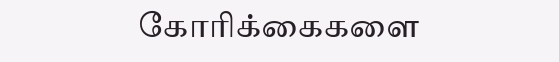கோரிக்கைகளை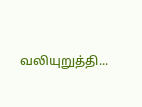வலியுறுத்தி...